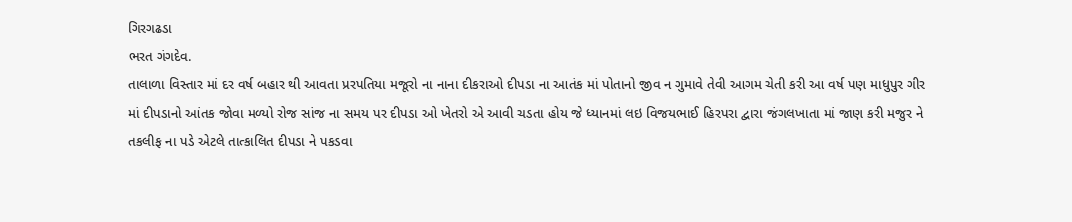ગિરગઢડા
ભરત ગંગદેવ.
તાલાળા વિસ્તાર માં દર વર્ષ બહાર થી આવતા પ્રરપતિયા મજૂરો ના નાના દીકરાઓ દીપડા ના આતંક માં પોતાનો જીવ ન ગુમાવે તેવી આગમ ચેતી કરી આ વર્ષ પણ માધુપુર ગીર માં દીપડાનો આંતક જોવા મળ્યો રોજ સાંજ ના સમય પર દીપડા ઓ ખેતરો એ આવી ચડતા હોય જે ધ્યાનમાં લઇ વિજયભાઈ હિરપરા દ્વારા જંગલખાતા માં જાણ કરી મજુર ને તકલીફ ના પડે એટલે તાત્કાલિત દીપડા ને પકડવા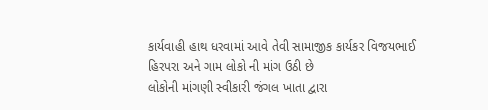કાર્યવાહી હાથ ધરવામાં આવે તેવી સામાજીક કાર્યકર વિજયભાઈ હિરપરા અને ગામ લોકો ની માંગ ઉઠી છે
લોકોની માંગણી સ્વીકારી જંગલ ખાતા દ્વારા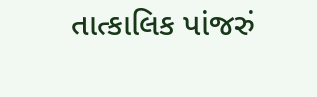તાત્કાલિક પાંજરું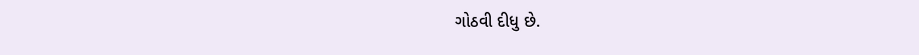ગોઠવી દીધુ છે.